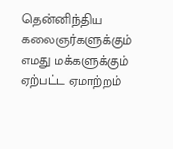தென்னிந்திய கலைஞர்களுக்கும் எமது மக்களுக்கும் ஏற்பட்ட ஏமாற்றம்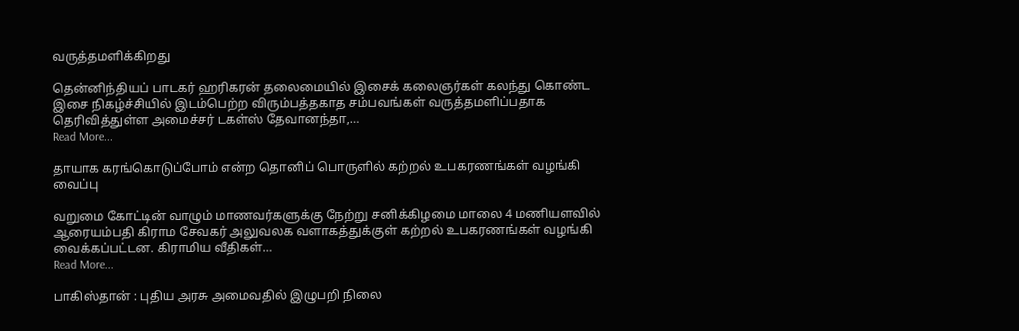வருத்தமளிக்கிறது

தென்னிந்தியப் பாடகர் ஹரிகரன் தலைமையில் இசைக் கலைஞர்கள் கலந்து கொண்ட இசை நிகழ்ச்சியில் இடம்பெற்ற விரும்பத்தகாத சம்பவங்கள் வருத்தமளிப்பதாக தெரிவித்துள்ள அமைச்சர் டகள்ஸ் தேவானந்தா,…
Read More...

தாயாக கரங்கொடுப்போம் என்ற தொனிப் பொருளில் கற்றல் உபகரணங்கள் வழங்கி வைப்பு

வறுமை கோட்டின் வாழும் மாணவர்களுக்கு நேற்று சனிக்கிழமை மாலை 4 மணியளவில் ஆரையம்பதி கிராம சேவகர் அலுவலக வளாகத்துக்குள் கற்றல் உபகரணங்கள் வழங்கி வைக்கப்பட்டன. கிராமிய வீதிகள்…
Read More...

பாகிஸ்தான் : புதிய அரசு அமைவதில் இழுபறி நிலை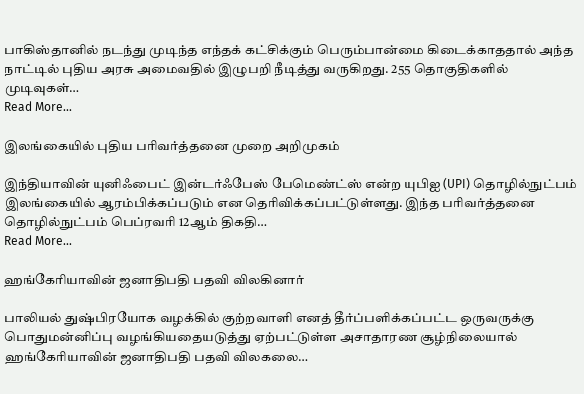பாகிஸ்தானில் நடந்து முடிந்த எந்தக் கட்சிக்கும் பெரும்பான்மை கிடைக்காததால் அந்த நாட்டில் புதிய அரசு அமைவதில் இழுபறி நீடித்து வருகிறது. 255 தொகுதிகளில் முடிவுகள்…
Read More...

இலங்கையில் புதிய பரிவர்த்தனை முறை அறிமுகம்

இந்தியாவின் யுனிஃபைட் இன்டர்ஃபேஸ் பேமெண்ட்ஸ் என்ற யுபிஐ (UPI) தொழில்நுட்பம் இலங்கையில் ஆரம்பிக்கப்படும் என தெரிவிக்கப்பட்டுள்ளது. இந்த பரிவர்த்தனை தொழில்நுட்பம் பெப்ரவரி 12ஆம் திகதி…
Read More...

ஹங்கேரியாவின் ஜனாதிபதி பதவி விலகினார்

பாலியல் துஷ்பிரயோக வழக்கில் குற்றவாளி எனத் தீர்ப்பளிக்கப்பட்ட ஒருவருக்கு பொதுமன்னிப்பு வழங்கியதையடுத்து ஏற்பட்டுள்ள அசாதாரண சூழ்நிலையால் ஹங்கேரியாவின் ஜனாதிபதி பதவி விலகலை…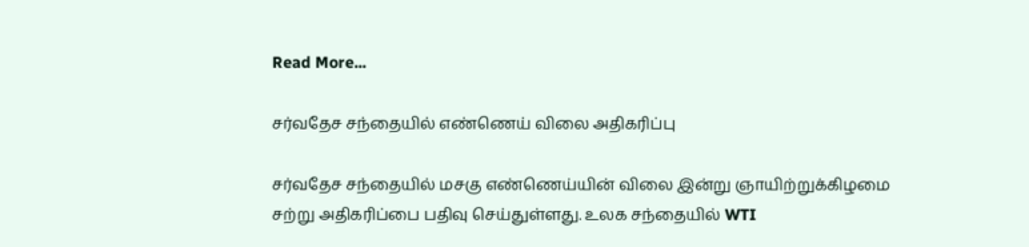Read More...

சர்வதேச சந்தையில் எண்ணெய் விலை அதிகரிப்பு

சர்வதேச சந்தையில் மசகு எண்ணெய்யின் விலை இன்று ஞாயிற்றுக்கிழமை சற்று அதிகரிப்பை பதிவு செய்துள்ளது. உலக சந்தையில் WTI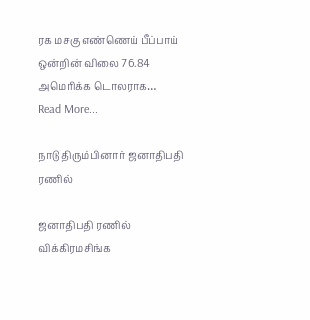ரக மசகு எண்ணெய் பீப்பாய் ஒன்றின் விலை 76.84 அமெரிக்க டொலராக…
Read More...

நாடு திரும்பினார் ஜனாதிபதி ரணில்

ஜனாதிபதி ரணில் விக்கிரமசிங்க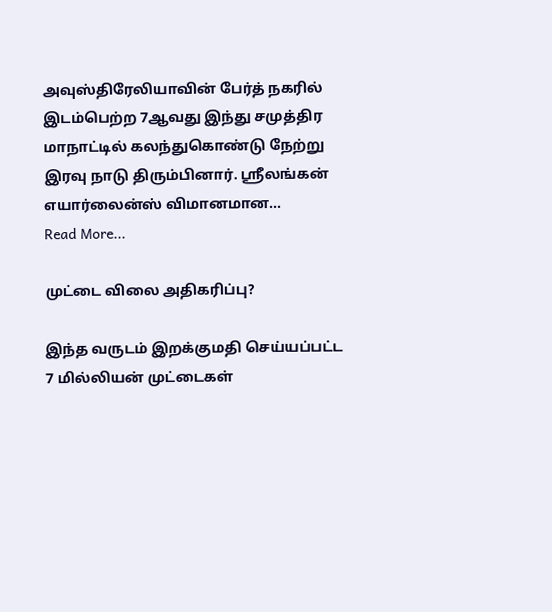அவுஸ்திரேலியாவின் பேர்த் நகரில் இடம்பெற்ற 7ஆவது இந்து சமுத்திர மாநாட்டில் கலந்துகொண்டு நேற்று இரவு நாடு திரும்பினார். ஸ்ரீலங்கன் எயார்லைன்ஸ் விமானமான…
Read More...

முட்டை விலை அதிகரிப்பு?

இந்த வருடம் இறக்குமதி செய்யப்பட்ட 7 மில்லியன் முட்டைகள்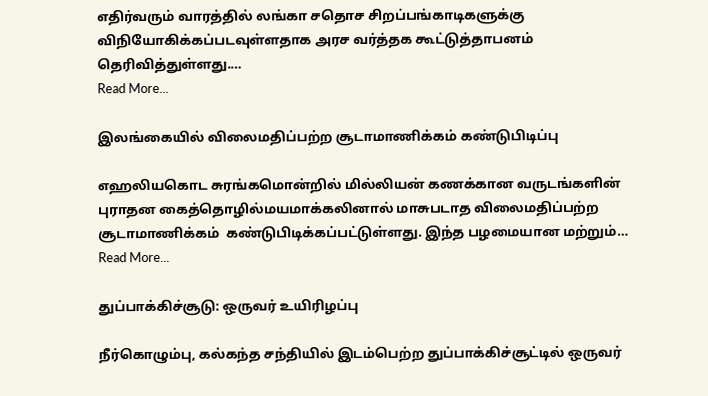எதிர்வரும் வாரத்தில் லங்கா சதொச சிறப்பங்காடிகளுக்கு விநியோகிக்கப்படவுள்ளதாக அரச வர்த்தக கூட்டுத்தாபனம் தெரிவித்துள்ளது.…
Read More...

இலங்கையில் விலைமதிப்பற்ற சூடாமாணிக்கம் கண்டுபிடிப்பு

எஹலியகொட சுரங்கமொன்றில் மில்லியன் கணக்கான வருடங்களின் புராதன கைத்தொழில்மயமாக்கலினால் மாசுபடாத விலைமதிப்பற்ற சூடாமாணிக்கம்  கண்டுபிடிக்கப்பட்டுள்ளது. இந்த பழமையான மற்றும்…
Read More...

துப்பாக்கிச்சூடு: ஒருவர் உயிரிழப்பு

நீர்கொழும்பு, கல்கந்த சந்தியில் இடம்பெற்ற துப்பாக்கிச்சூட்டில் ஒருவர்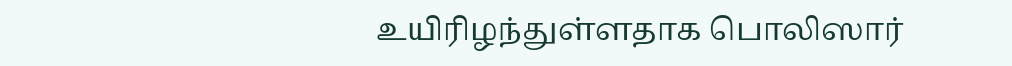உயிரிழந்துள்ளதாக பொலிஸார்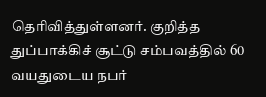தெரிவித்துள்ளனர். குறித்த துப்பாக்கிச் சூட்டு சம்பவத்தில் 60 வயதுடைய நபர்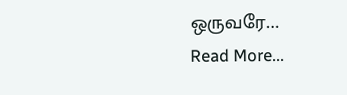ஒருவரே…
Read More...